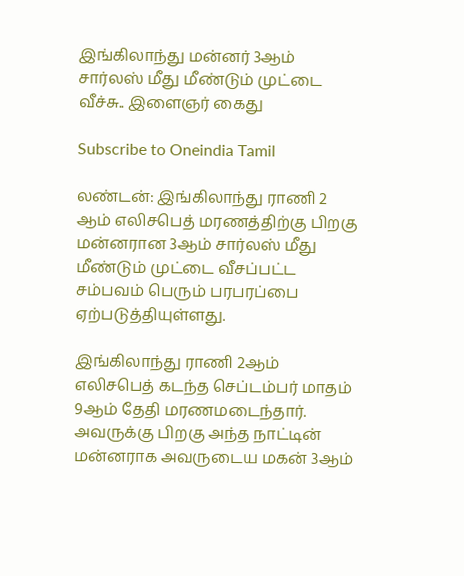இங்கிலாந்து மன்னர் 3ஆம் சார்லஸ் மீது மீண்டும் முட்டை வீச்சு.. இளைஞர் கைது

Subscribe to Oneindia Tamil

லண்டன்: இங்கிலாந்து ராணி 2 ஆம் எலிசபெத் மரணத்திற்கு பிறகு மன்னரான 3ஆம் சார்லஸ் மீது மீண்டும் முட்டை வீசப்பட்ட சம்பவம் பெரும் பரபரப்பை ஏற்படுத்தியுள்ளது.

இங்கிலாந்து ராணி 2ஆம் எலிசபெத் கடந்த செப்டம்பர் மாதம் 9ஆம் தேதி மரணமடைந்தார். அவருக்கு பிறகு அந்த நாட்டின் மன்னராக அவருடைய மகன் 3ஆம்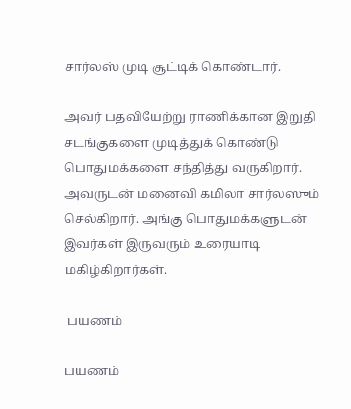சார்லஸ் முடி சூட்டிக் கொண்டார்.

அவர் பதவியேற்று ராணிக்கான இறுதி சடங்குகளை முடித்துக் கொண்டு பொதுமக்களை சந்தித்து வருகிறார். அவருடன் மனைவி கமிலா சார்லஸும் செல்கிறார். அங்கு பொதுமக்களுடன் இவர்கள் இருவரும் உரையாடி மகிழ்கிறார்கள்.

 பயணம்

பயணம்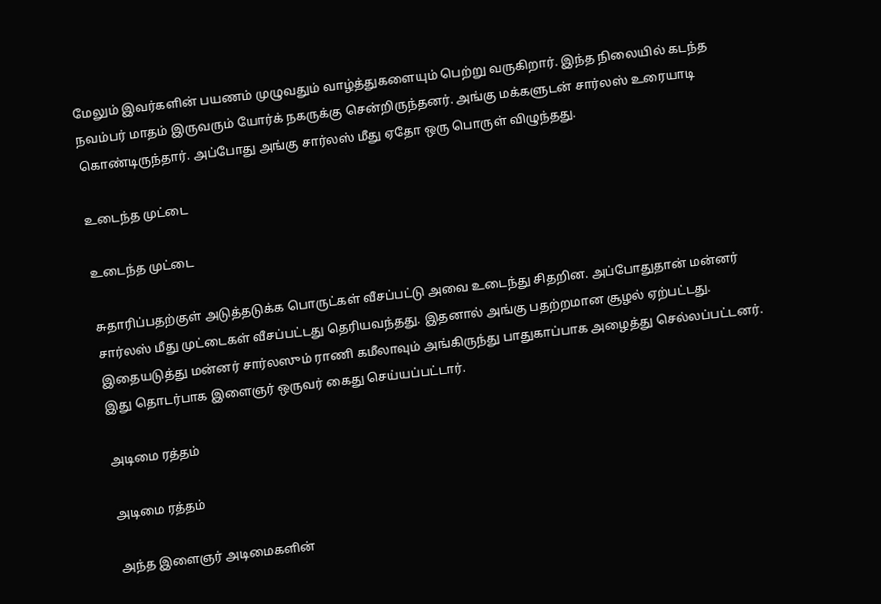மேலும் இவர்களின் பயணம் முழுவதும் வாழ்த்துகளையும் பெற்று வருகிறார். இந்த நிலையில் கடந்த நவம்பர் மாதம் இருவரும் யோர்க் நகருக்கு சென்றிருந்தனர். அங்கு மக்களுடன் சார்லஸ் உரையாடி கொண்டிருந்தார். அப்போது அங்கு சார்லஸ் மீது ஏதோ ஒரு பொருள் விழுந்தது.

உடைந்த முட்டை

உடைந்த முட்டை

சுதாரிப்பதற்குள் அடுத்தடுக்க பொருட்கள் வீசப்பட்டு அவை உடைந்து சிதறின. அப்போதுதான் மன்னர் சார்லஸ் மீது முட்டைகள் வீசப்பட்டது தெரியவந்தது. இதனால் அங்கு பதற்றமான சூழல் ஏற்பட்டது. இதையடுத்து மன்னர் சார்லஸும் ராணி கமீலாவும் அங்கிருந்து பாதுகாப்பாக அழைத்து செல்லப்பட்டனர். இது தொடர்பாக இளைஞர் ஒருவர் கைது செய்யப்பட்டார்.

அடிமை ரத்தம்

அடிமை ரத்தம்

அந்த இளைஞர் அடிமைகளின்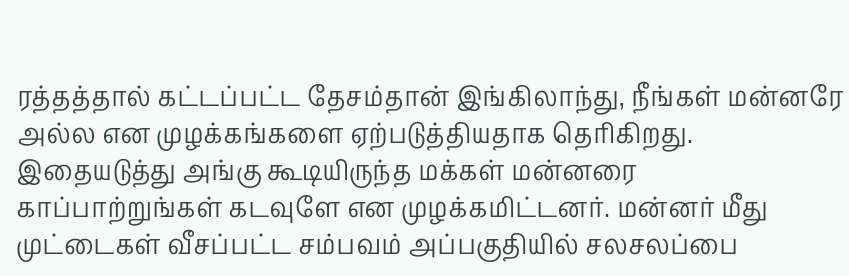ரத்தத்தால் கட்டப்பட்ட தேசம்தான் இங்கிலாந்து, நீங்கள் மன்னரே அல்ல என முழக்கங்களை ஏற்படுத்தியதாக தெரிகிறது. இதையடுத்து அங்கு கூடியிருந்த மக்கள் மன்னரை காப்பாற்றுங்கள் கடவுளே என முழக்கமிட்டனர். மன்னர் மீது முட்டைகள் வீசப்பட்ட சம்பவம் அப்பகுதியில் சலசலப்பை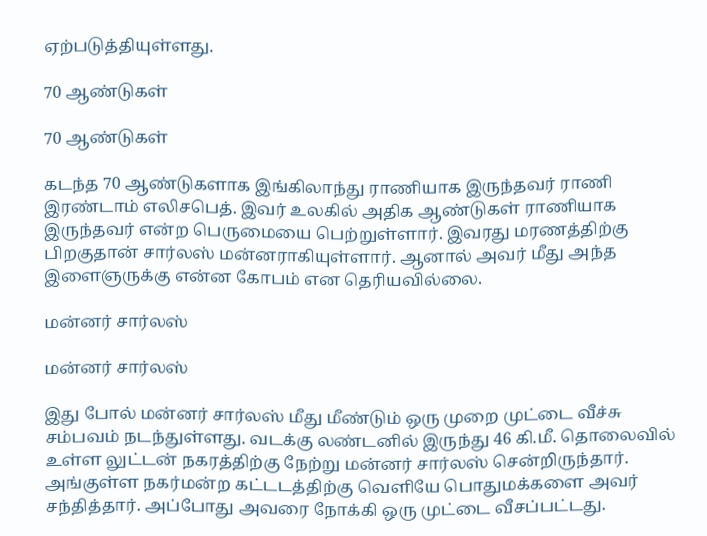ஏற்படுத்தியுள்ளது.

70 ஆண்டுகள்

70 ஆண்டுகள்

கடந்த 70 ஆண்டுகளாக இங்கிலாந்து ராணியாக இருந்தவர் ராணி இரண்டாம் எலிசபெத். இவர் உலகில் அதிக ஆண்டுகள் ராணியாக இருந்தவர் என்ற பெருமையை பெற்றுள்ளார். இவரது மரணத்திற்கு பிறகுதான் சார்லஸ் மன்னராகியுள்ளார். ஆனால் அவர் மீது அந்த இளைஞருக்கு என்ன கோபம் என தெரியவில்லை.

மன்னர் சார்லஸ்

மன்னர் சார்லஸ்

இது போல் மன்னர் சார்லஸ் மீது மீண்டும் ஒரு முறை முட்டை வீச்சு சம்பவம் நடந்துள்ளது. வடக்கு லண்டனில் இருந்து 46 கி.மீ. தொலைவில் உள்ள லுட்டன் நகரத்திற்கு நேற்று மன்னர் சார்லஸ் சென்றிருந்தார். அங்குள்ள நகர்மன்ற கட்டடத்திற்கு வெளியே பொதுமக்களை அவர் சந்தித்தார். அப்போது அவரை நோக்கி ஒரு முட்டை வீசப்பட்டது.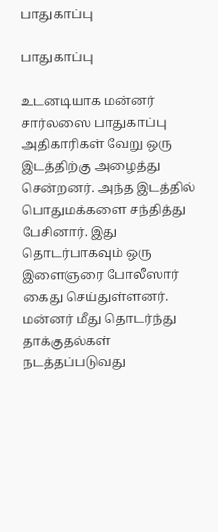பாதுகாப்பு

பாதுகாப்பு

உடனடியாக மன்னர் சார்லஸை பாதுகாப்பு அதிகாரிகள் வேறு ஒரு இடத்திற்கு அழைத்து சென்றனர். அந்த இடத்தில் பொதுமக்களை சந்தித்து பேசினார். இது தொடர்பாகவும் ஒரு இளைஞரை போலீஸார் கைது செய்துள்ளனர். மன்னர் மீது தொடர்ந்து தாக்குதல்கள் நடத்தப்படுவது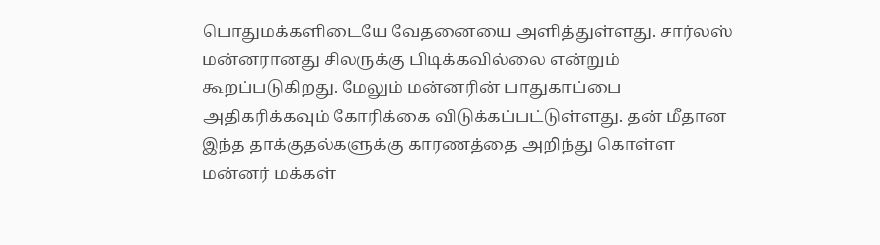பொதுமக்களிடையே வேதனையை அளித்துள்ளது. சார்லஸ் மன்னரானது சிலருக்கு பிடிக்கவில்லை என்றும் கூறப்படுகிறது. மேலும் மன்னரின் பாதுகாப்பை அதிகரிக்கவும் கோரிக்கை விடுக்கப்பட்டுள்ளது. தன் மீதான இந்த தாக்குதல்களுக்கு காரணத்தை அறிந்து கொள்ள மன்னர் மக்கள்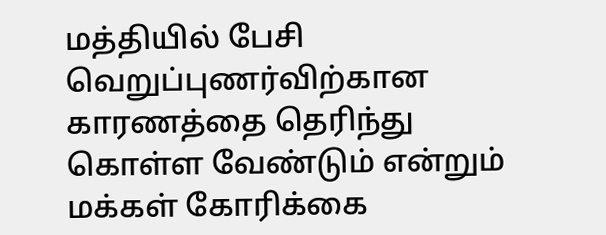மத்தியில் பேசி வெறுப்புணர்விற்கான காரணத்தை தெரிந்து கொள்ள வேண்டும் என்றும் மக்கள் கோரிக்கை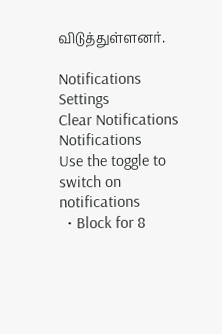விடுத்துள்ளனர்.

Notifications
Settings
Clear Notifications
Notifications
Use the toggle to switch on notifications
  • Block for 8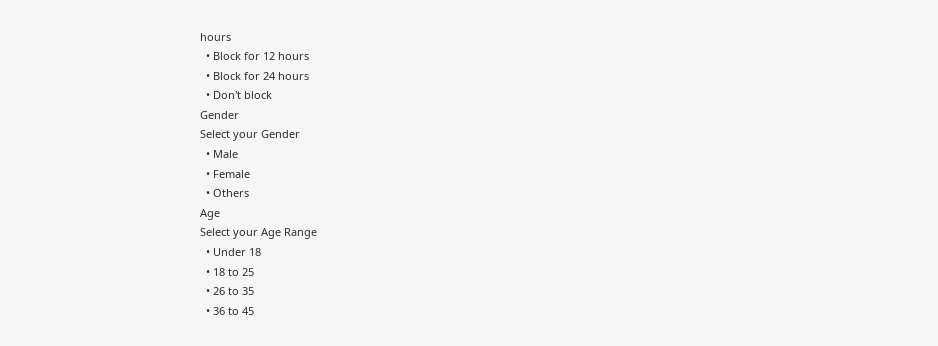hours
  • Block for 12 hours
  • Block for 24 hours
  • Don't block
Gender
Select your Gender
  • Male
  • Female
  • Others
Age
Select your Age Range
  • Under 18
  • 18 to 25
  • 26 to 35
  • 36 to 45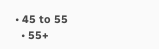• 45 to 55
  • 55+